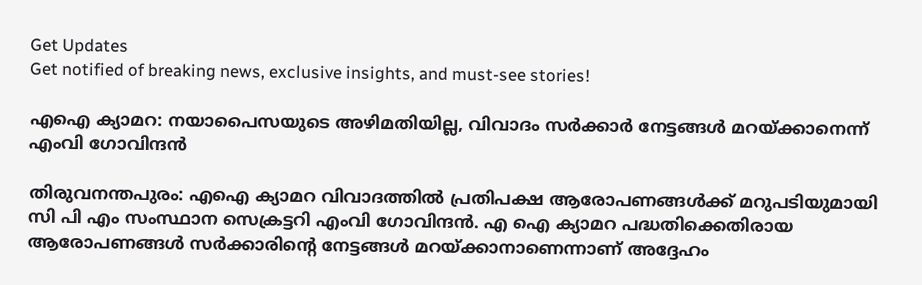Get Updates
Get notified of breaking news, exclusive insights, and must-see stories!

എഐ ക്യാമറ: നയാപൈസയുടെ അഴിമതിയില്ല, വിവാദം സർക്കാർ നേട്ടങ്ങള്‍ മറയ്ക്കാനെന്ന് എംവി ഗോവിന്ദന്‍

തിരുവനന്തപുരം: എഐ ക്യാമറ വിവാദത്തില്‍ പ്രതിപക്ഷ ആരോപണങ്ങള്‍ക്ക് മറുപടിയുമായി സി പി എം സംസ്ഥാന സെക്രട്ടറി എംവി ഗോവിന്ദന്‍. എ ഐ ക്യാമറ പദ്ധതിക്കെതിരായ ആരോപണങ്ങൾ സർക്കാരിന്റെ നേട്ടങ്ങൾ മറയ്ക്കാനാണെന്നാണ് അദ്ദേഹം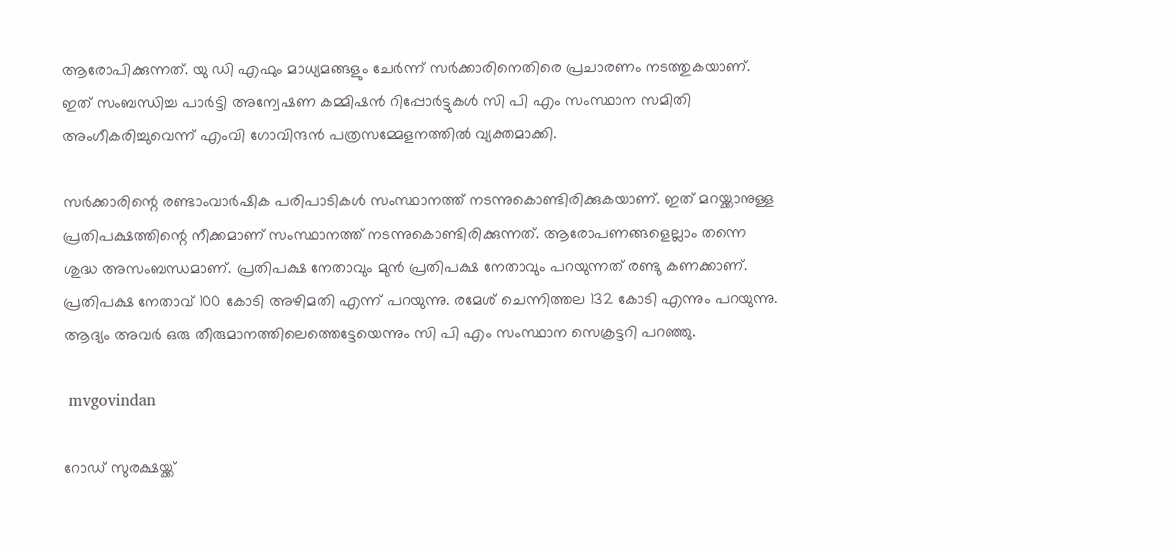ആരോപിക്കുന്നത്. യു ഡി എഫും മാധ്യമങ്ങളും ചേർന്ന് സർക്കാരിനെതിരെ പ്രചാരണം നടത്തുകയാണ്. ഇത് സംബന്ധിച്ച പാർട്ടി അന്വേഷണ കമ്മിഷൻ റിപ്പോർട്ടുകൾ സി പി എം സംസ്ഥാന സമിതി അംഗീകരിച്ചുവെന്ന് എംവി ഗോവിന്ദൻ പത്രസമ്മേളനത്തില്‍ വ്യക്തമാക്കി.

സര്‍ക്കാരിന്റെ രണ്ടാംവാര്‍ഷിക പരിപാടികള്‍ സംസ്ഥാനത്ത് നടന്നുകൊണ്ടിരിക്കുകയാണ്. ഇത് മറയ്ക്കാനുള്ള പ്രതിപക്ഷത്തിന്റെ നീക്കമാണ് സംസ്ഥാനത്ത് നടന്നുകൊണ്ടിരിക്കുന്നത്. ആരോപണങ്ങളെല്ലാം തന്നെ ശുദ്ധ അസംബന്ധമാണ്. പ്രതിപക്ഷ നേതാവും മുൻ പ്രതിപക്ഷ നേതാവും പറയുന്നത് രണ്ടു കണക്കാണ്. പ്രതിപക്ഷ നേതാവ് 100 കോടി അഴിമതി എന്ന് പറയുന്നു. രമേശ് ചെന്നിത്തല 132 കോടി എന്നും പറയുന്നു. ആദ്യം അവർ ഒരു തീരുമാനത്തിലെത്തെട്ടേയെന്നും സി പി എം സംസ്ഥാന സെക്രട്ടറി പറഞ്ഞു.

 mvgovindan

റോഡ് സുരക്ഷയ്ക്ക്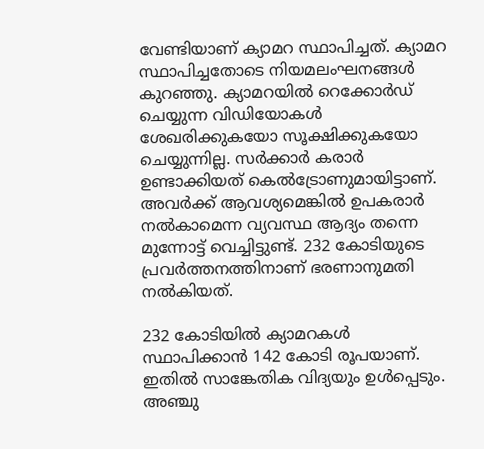വേണ്ടിയാണ് ക്യാമറ സ്ഥാപിച്ചത്. ക്യാമറ സ്ഥാപിച്ചതോടെ നിയമലംഘനങ്ങൾ കുറഞ്ഞു. ക്യാമറയിൽ റെക്കോർഡ് ചെയ്യുന്ന വിഡിയോകൾ ശേഖരിക്കുകയോ സൂക്ഷിക്കുകയോ ചെയ്യുന്നില്ല. സർക്കാർ കരാർ ഉണ്ടാക്കിയത് കെല്‍ട്രോണുമായിട്ടാണ്. അവർക്ക് ആവശ്യമെങ്കില്‍ ഉപകരാർ നല്‍കാമെന്ന വ്യവസ്ഥ ആദ്യം തന്നെ മുന്നോട്ട് വെച്ചിട്ടുണ്ട്. 232 കോടിയുടെ പ്രവർത്തനത്തിനാണ് ഭരണാനുമതി നല്‍കിയത്.

232 കോടിയില്‍ ക്യാമറകൾ സ്ഥാപിക്കാൻ 142 കോടി രൂപയാണ്. ഇതില്‍ സാങ്കേതിക വിദ്യയും ഉള്‍പ്പെടും. അഞ്ചു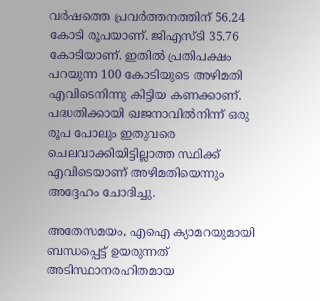വർഷത്തെ പ്രവർത്തനത്തിന് 56.24 കോടി രൂപയാണ്. ജിഎസ്ടി 35.76 കോടിയാണ്. ഇതിൽ പ്രതിപക്ഷം പറയുന്ന 100 കോടിയുടെ അഴിമതി എവിടെനിന്നു കിട്ടിയ കണക്കാണ്. പദ്ധതിക്കായി ഖജനാവിൽനിന്ന് ഒരു രൂപ പോലും ഇതുവരെ ചെലവാക്കിയിട്ടില്ലാത്ത സ്ഥിക്ക് എവിടെയാണ് അഴിമതിയെന്നും അദ്ദേഹം ചോദിച്ചു.

അതേസമയം, എഐ ക്യാമറയുമായി ബന്ധപ്പെട്ട് ഉയരുന്നത് അടിസ്ഥാനരഹിതമായ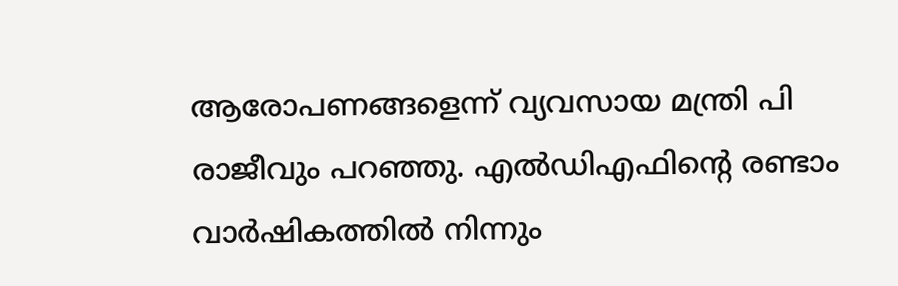ആരോപണങ്ങളെന്ന് വ്യവസായ മന്ത്രി പി രാജീവും പറഞ്ഞു. എൽഡിഎഫിന്റെ രണ്ടാം വാർഷികത്തിൽ നിന്നും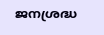ജനശ്രദ്ധ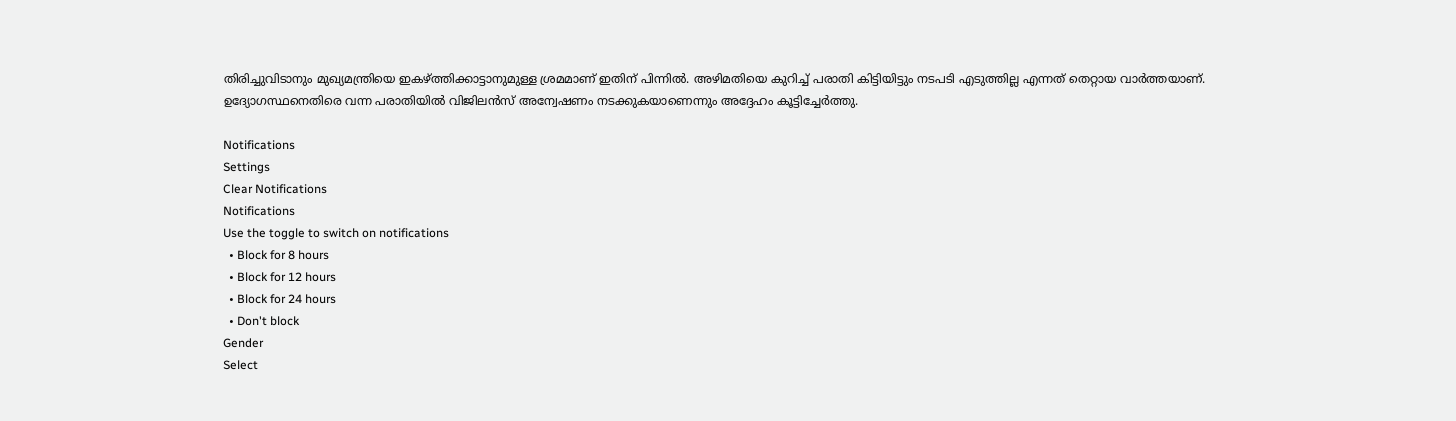തിരിച്ചുവിടാനും മുഖ്യമന്ത്രിയെ ഇകഴ്‌ത്തിക്കാട്ടാനുമുള്ള ശ്രമമാണ് ഇതിന് പിന്നില്‍. അഴിമതിയെ കുറിച്ച് പരാതി കിട്ടിയിട്ടും നടപടി എടുത്തില്ല എന്നത് തെറ്റായ വാർത്തയാണ്. ഉദ്യോഗസ്ഥനെതിരെ വന്ന പരാതിയിൽ വിജിലൻസ് അന്വേഷണം നടക്കുകയാണെന്നും അദ്ദേഹം കൂട്ടിച്ചേർത്തു.

Notifications
Settings
Clear Notifications
Notifications
Use the toggle to switch on notifications
  • Block for 8 hours
  • Block for 12 hours
  • Block for 24 hours
  • Don't block
Gender
Select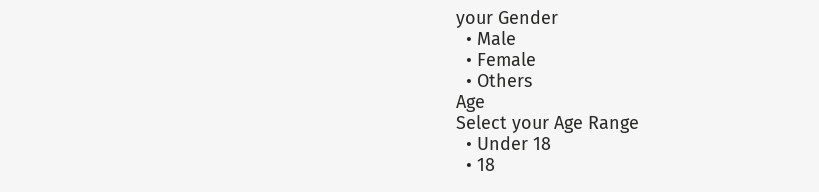your Gender
  • Male
  • Female
  • Others
Age
Select your Age Range
  • Under 18
  • 18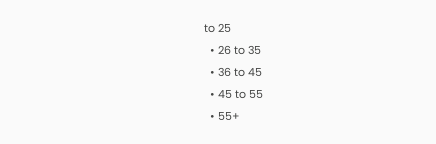to 25
  • 26 to 35
  • 36 to 45
  • 45 to 55
  • 55+